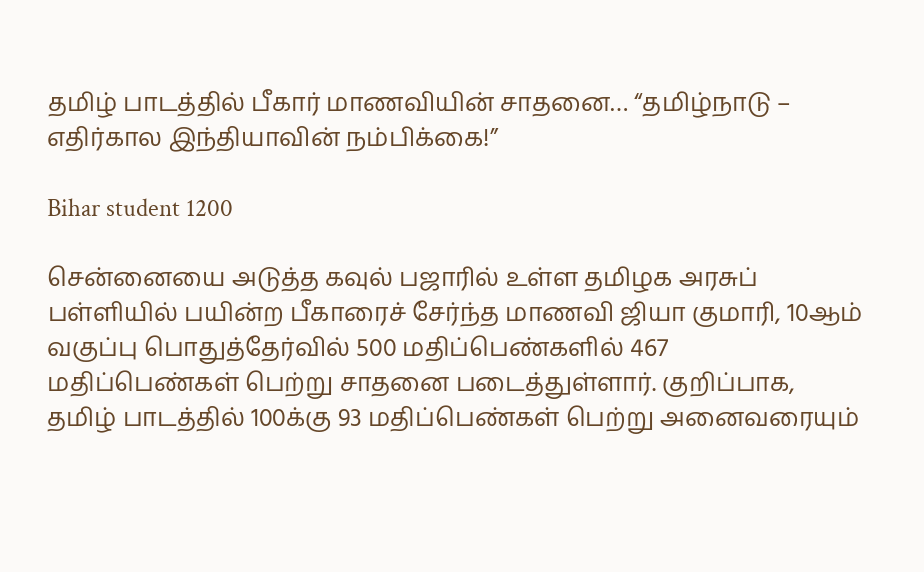தமிழ் பாடத்தில் பீகார் மாணவியின் சாதனை… “தமிழ்நாடு – எதிர்கால இந்தியாவின் நம்பிக்கை!”

Bihar student 1200

சென்னையை அடுத்த கவுல் பஜாரில் உள்ள தமிழக அரசுப் பள்ளியில் பயின்ற பீகாரைச் சேர்ந்த மாணவி ஜியா குமாரி, 10ஆம் வகுப்பு பொதுத்தேர்வில் 500 மதிப்பெண்களில் 467 மதிப்பெண்கள் பெற்று சாதனை படைத்துள்ளார். குறிப்பாக, தமிழ் பாடத்தில் 100க்கு 93 மதிப்பெண்கள் பெற்று அனைவரையும்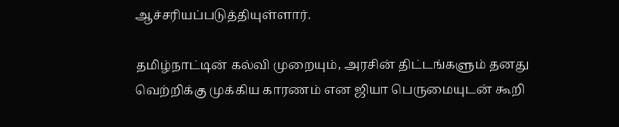ஆச்சரியப்படுத்தியுள்ளார்.

தமிழ்நாட்டின் கல்வி முறையும், அரசின் திட்டங்களும் தனது வெற்றிக்கு முக்கிய காரணம் என ஜியா பெருமையுடன் கூறி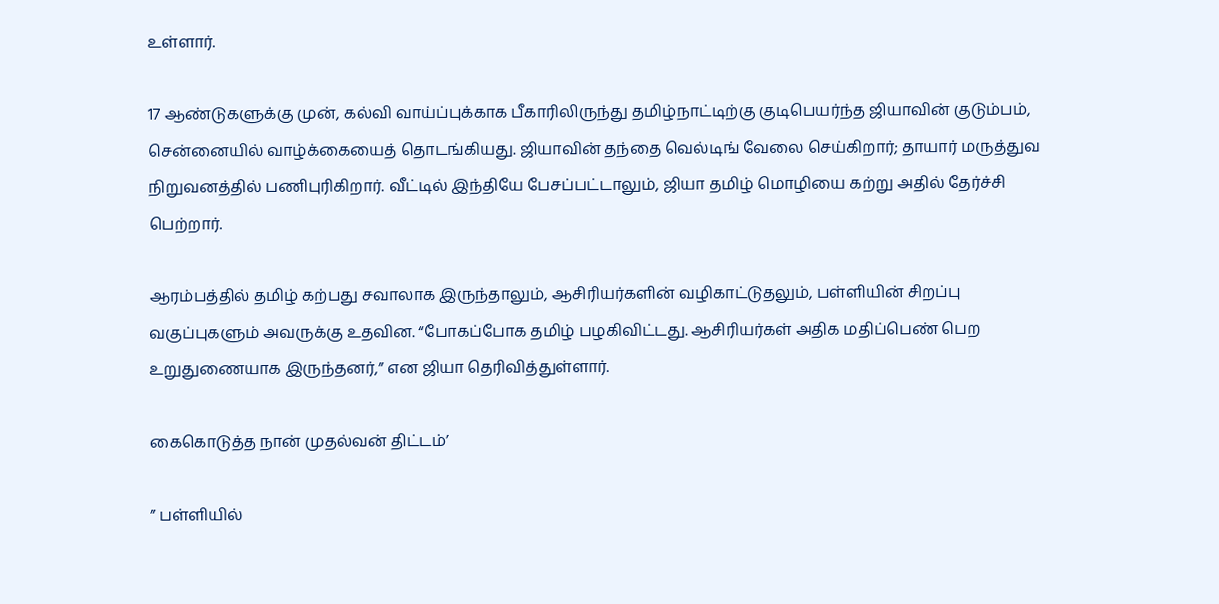உள்ளார்.

17 ஆண்டுகளுக்கு முன், கல்வி வாய்ப்புக்காக பீகாரிலிருந்து தமிழ்நாட்டிற்கு குடிபெயர்ந்த ஜியாவின் குடும்பம், சென்னையில் வாழ்க்கையைத் தொடங்கியது. ஜியாவின் தந்தை வெல்டிங் வேலை செய்கிறார்; தாயார் மருத்துவ நிறுவனத்தில் பணிபுரிகிறார். வீட்டில் இந்தியே பேசப்பட்டாலும், ஜியா தமிழ் மொழியை கற்று அதில் தேர்ச்சி பெற்றார்.

ஆரம்பத்தில் தமிழ் கற்பது சவாலாக இருந்தாலும், ஆசிரியர்களின் வழிகாட்டுதலும், பள்ளியின் சிறப்பு வகுப்புகளும் அவருக்கு உதவின. “போகப்போக தமிழ் பழகிவிட்டது. ஆசிரியர்கள் அதிக மதிப்பெண் பெற உறுதுணையாக இருந்தனர்,” என ஜியா தெரிவித்துள்ளார்.

கைகொடுத்த நான் முதல்வன் திட்டம்’

” பள்ளியில்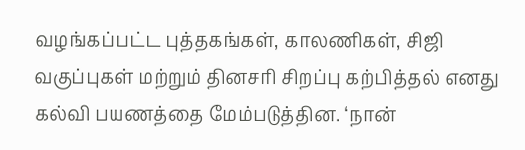வழங்கப்பட்ட புத்தகங்கள், காலணிகள், சிஜி வகுப்புகள் மற்றும் தினசரி சிறப்பு கற்பித்தல் எனது கல்வி பயணத்தை மேம்படுத்தின. ‘நான்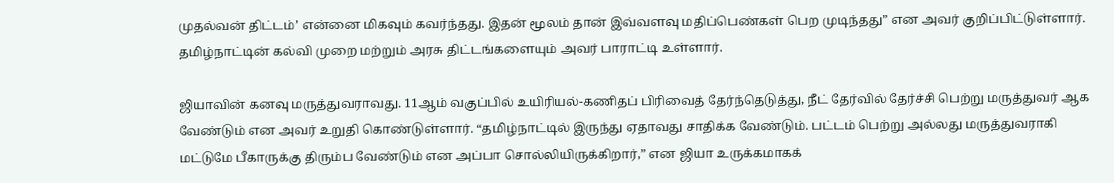முதல்வன் திட்டம்’ என்னை மிகவும் கவர்ந்தது. இதன் மூலம் தான் இவ்வளவு மதிப்பெண்கள் பெற முடிந்தது” என அவர் குறிப்பிட்டுள்ளார். தமிழ்நாட்டின் கல்வி முறை மற்றும் அரசு திட்டங்களையும் அவர் பாராட்டி உள்ளார்.

ஜியாவின் கனவு மருத்துவராவது. 11ஆம் வகுப்பில் உயிரியல்-கணிதப் பிரிவைத் தேர்ந்தெடுத்து, நீட் தேர்வில் தேர்ச்சி பெற்று மருத்துவர் ஆக வேண்டும் என அவர் உறுதி கொண்டுள்ளார். “தமிழ்நாட்டில் இருந்து ஏதாவது சாதிக்க வேண்டும். பட்டம் பெற்று அல்லது மருத்துவராகி மட்டுமே பீகாருக்கு திரும்ப வேண்டும் என அப்பா சொல்லியிருக்கிறார்,” என ஜியா உருக்கமாகக்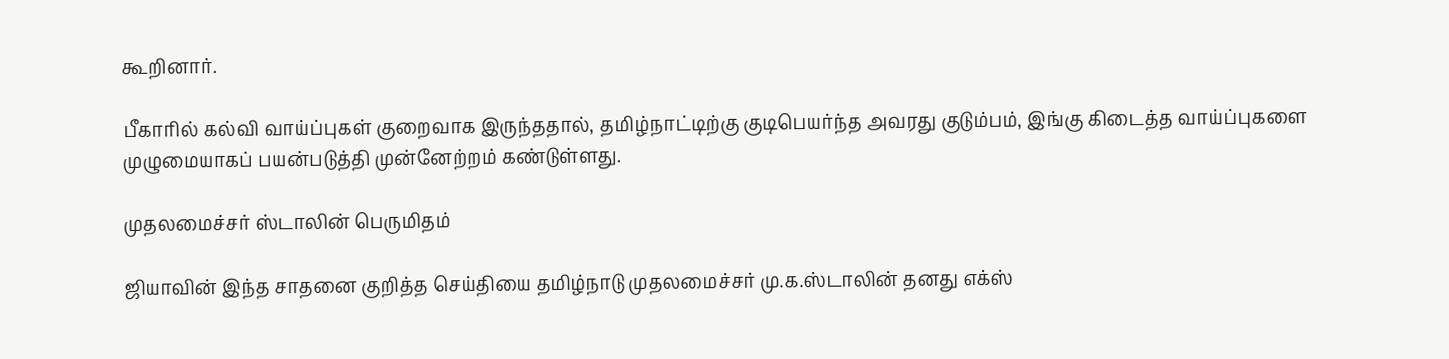கூறினார்.

பீகாரில் கல்வி வாய்ப்புகள் குறைவாக இருந்ததால், தமிழ்நாட்டிற்கு குடிபெயர்ந்த அவரது குடும்பம், இங்கு கிடைத்த வாய்ப்புகளை முழுமையாகப் பயன்படுத்தி முன்னேற்றம் கண்டுள்ளது.

முதலமைச்சர் ஸ்டாலின் பெருமிதம்

ஜியாவின் இந்த சாதனை குறித்த செய்தியை தமிழ்நாடு முதலமைச்சர் மு.க.ஸ்டாலின் தனது எக்ஸ்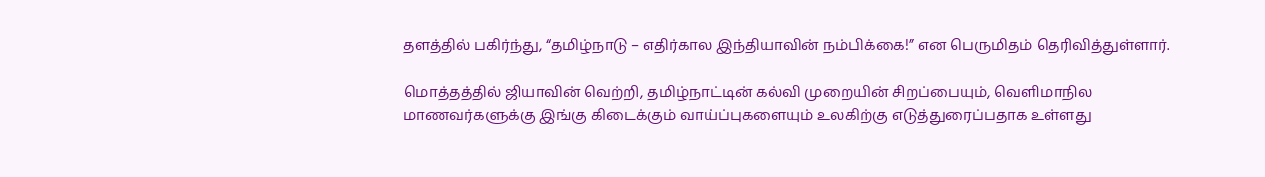தளத்தில் பகிர்ந்து, “தமிழ்நாடு – எதிர்கால இந்தியாவின் நம்பிக்கை!” என பெருமிதம் தெரிவித்துள்ளார்.

மொத்தத்தில் ஜியாவின் வெற்றி, தமிழ்நாட்டின் கல்வி முறையின் சிறப்பையும், வெளிமாநில மாணவர்களுக்கு இங்கு கிடைக்கும் வாய்ப்புகளையும் உலகிற்கு எடுத்துரைப்பதாக உள்ளது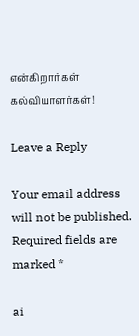என்கிறார்கள் கல்வியாளர்கள்!

Leave a Reply

Your email address will not be published. Required fields are marked *

ai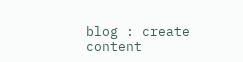blog : create content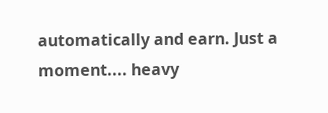automatically and earn. Just a moment.... heavy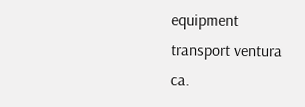equipment transport ventura ca.